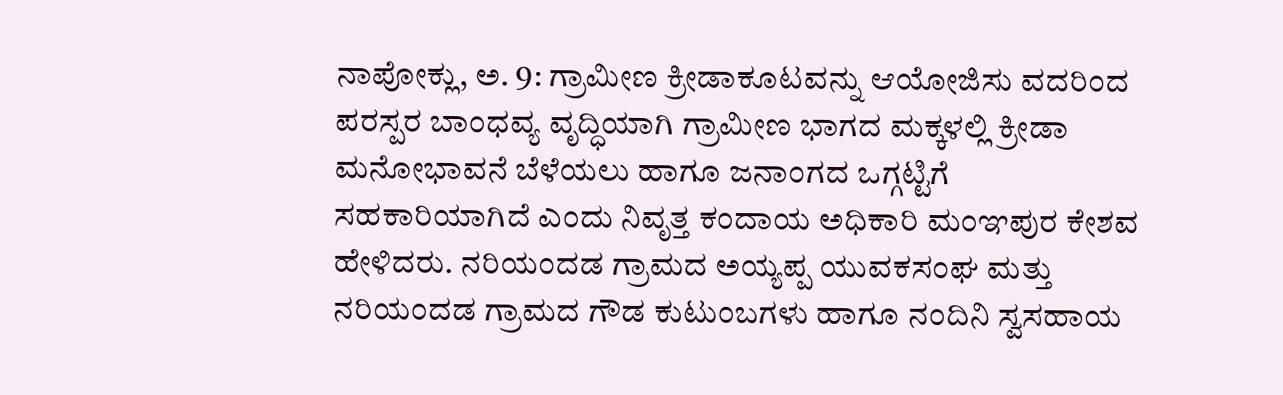ನಾಪೋಕ್ಲು, ಅ. 9: ಗ್ರಾಮೀಣ ಕ್ರೀಡಾಕೂಟವನ್ನು ಆಯೋಜಿಸು ವದರಿಂದ ಪರಸ್ಪರ ಬಾಂಧವ್ಯ ವೃದ್ಧಿಯಾಗಿ ಗ್ರಾಮೀಣ ಭಾಗದ ಮಕ್ಕಳಲ್ಲಿ ಕ್ರೀಡಾ ಮನೋಭಾವನೆ ಬೆಳೆಯಲು ಹಾಗೂ ಜನಾಂಗದ ಒಗ್ಗಟ್ಟಿಗೆ ಸಹಕಾರಿಯಾಗಿದೆ ಎಂದು ನಿವೃತ್ತ ಕಂದಾಯ ಅಧಿಕಾರಿ ಮಂಞಪುರ ಕೇಶವ ಹೇಳಿದರು. ನರಿಯಂದಡ ಗ್ರಾಮದ ಅಯ್ಯಪ್ಪ ಯುವಕಸಂಘ ಮತ್ತು ನರಿಯಂದಡ ಗ್ರಾಮದ ಗೌಡ ಕುಟುಂಬಗಳು ಹಾಗೂ ನಂದಿನಿ ಸ್ವಸಹಾಯ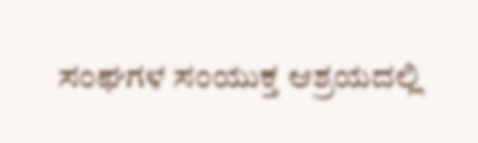ಸಂಘಗಳ ಸಂಯುಕ್ತ ಆಶ್ರಯದಲ್ಲಿ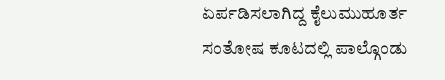ಏರ್ಪಡಿಸಲಾಗಿದ್ದ ಕೈಲುಮುಹೂರ್ತ ಸಂತೋಷ ಕೂಟದಲ್ಲಿ ಪಾಲ್ಗೊಂಡು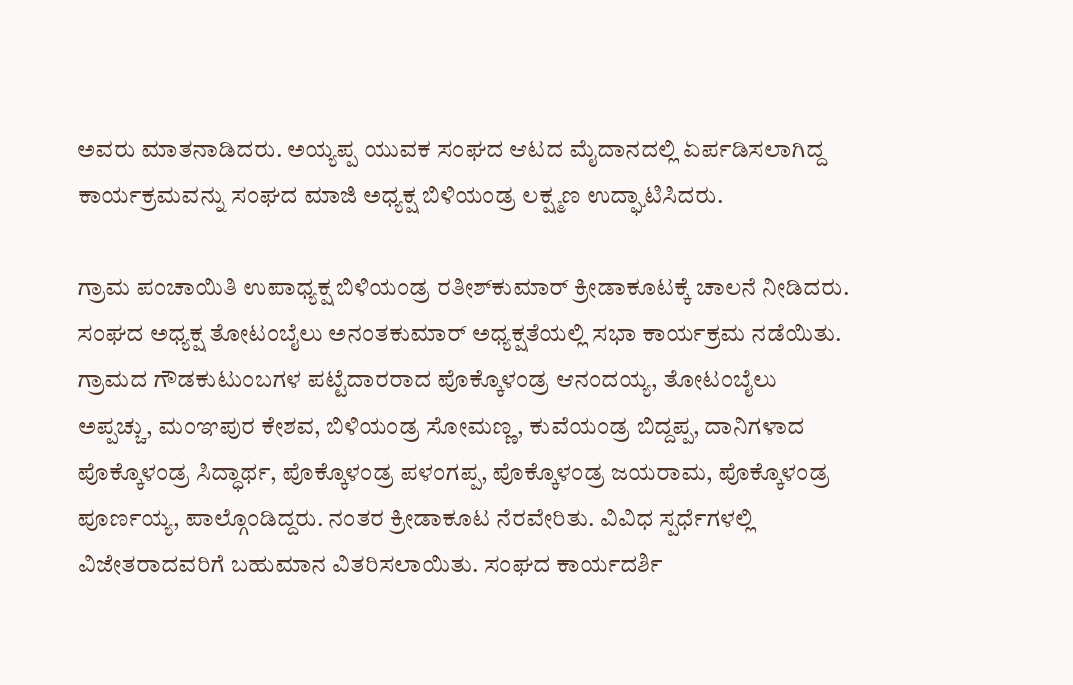ಅವರು ಮಾತನಾಡಿದರು. ಅಯ್ಯಪ್ಪ ಯುವಕ ಸಂಘದ ಆಟದ ಮೈದಾನದಲ್ಲಿ ಏರ್ಪಡಿಸಲಾಗಿದ್ದ ಕಾರ್ಯಕ್ರಮವನ್ನು ಸಂಘದ ಮಾಜಿ ಅಧ್ಯಕ್ಷ ಬಿಳಿಯಂಡ್ರ ಲಕ್ಷ್ಮಣ ಉದ್ಘಾಟಿಸಿದರು.

ಗ್ರಾಮ ಪಂಚಾಯಿತಿ ಉಪಾಧ್ಯಕ್ಷ ಬಿಳಿಯಂಡ್ರ ರತೀಶ್‍ಕುಮಾರ್ ಕ್ರೀಡಾಕೂಟಕ್ಕೆ ಚಾಲನೆ ನೀಡಿದರು. ಸಂಘದ ಅಧ್ಯಕ್ಷ ತೋಟಂಬೈಲು ಅನಂತಕುಮಾರ್ ಅಧ್ಯಕ್ಷತೆಯಲ್ಲಿ ಸಭಾ ಕಾರ್ಯಕ್ರಮ ನಡೆಯಿತು. ಗ್ರಾಮದ ಗೌಡಕುಟುಂಬಗಳ ಪಟ್ಟೆದಾರರಾದ ಪೊಕ್ಕೊಳಂಡ್ರ ಆನಂದಯ್ಯ, ತೋಟಂಬೈಲು ಅಪ್ಪಚ್ಚು, ಮಂಞಪುರ ಕೇಶವ, ಬಿಳಿಯಂಡ್ರ ಸೋಮಣ್ಣ, ಕುವೆಯಂಡ್ರ ಬಿದ್ದಪ್ಪ, ದಾನಿಗಳಾದ ಪೊಕ್ಕೊಳಂಡ್ರ ಸಿದ್ಧಾರ್ಥ, ಪೊಕ್ಕೊಳಂಡ್ರ ಪಳಂಗಪ್ಪ, ಪೊಕ್ಕೊಳಂಡ್ರ ಜಯರಾಮ, ಪೊಕ್ಕೊಳಂಡ್ರ ಪೂರ್ಣಯ್ಯ, ಪಾಲ್ಗೊಂಡಿದ್ದರು. ನಂತರ ಕ್ರೀಡಾಕೂಟ ನೆರವೇರಿತು. ವಿವಿಧ ಸ್ಪರ್ಧೆಗಳಲ್ಲಿ ವಿಜೇತರಾದವರಿಗೆ ಬಹುಮಾನ ವಿತರಿಸಲಾಯಿತು. ಸಂಘದ ಕಾರ್ಯದರ್ಶಿ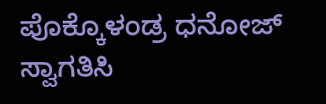ಪೊಕ್ಕೊಳಂಡ್ರ ಧನೋಜ್ ಸ್ವಾಗತಿಸಿ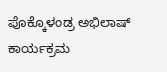ಪೊಕ್ಕೊಳಂಡ್ರ ಅಭಿಲಾಷ್ ಕಾರ್ಯಕ್ರಮ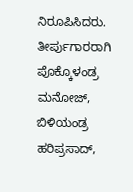ನಿರೂಪಿಸಿದರು. ತೀರ್ಪುಗಾರರಾಗಿ ಪೊಕ್ಕೊಳಂಡ್ರ ಮನೋಜ್, ಬಿಳಿಯಂಡ್ರ ಹರಿಪ್ರಸಾದ್,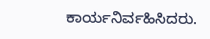ಕಾರ್ಯನಿರ್ವಹಿಸಿದರು.